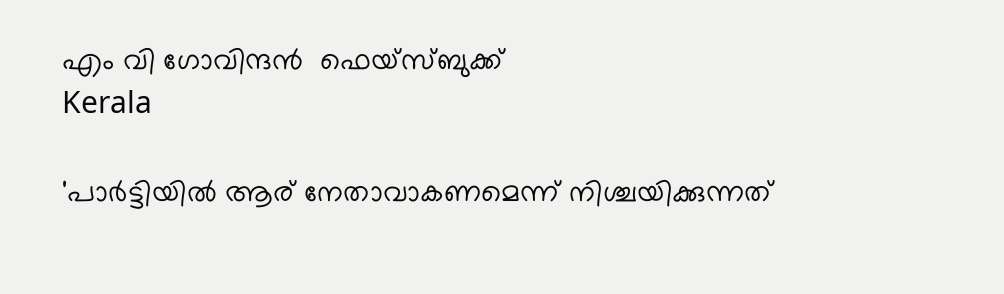എം വി ഗോവിന്ദൻ  ഫെയ്സ്ബുക്ക്
Kerala

'പാർട്ടിയിൽ ആര് നേതാവാകണമെന്ന് നിശ്ചയിക്കുന്നത്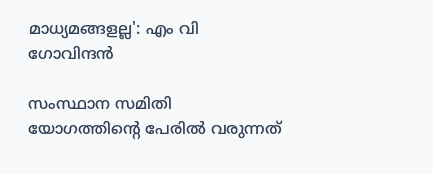മാധ്യമങ്ങളല്ല': എം വി ഗോവിന്ദൻ

സംസ്ഥാന സമിതി യോഗത്തിന്റെ പേരിൽ വരുന്നത്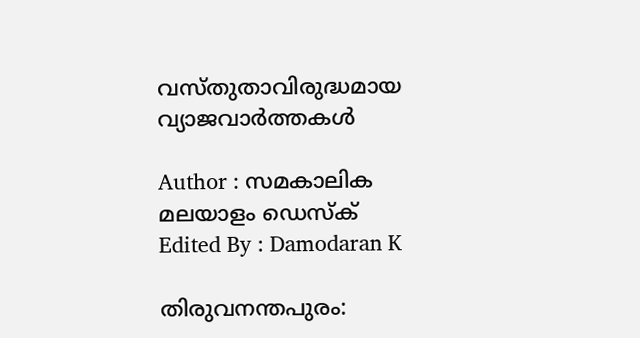വസ്തുതാവിരുദ്ധമായ വ്യാജവാർത്തകൾ

Author : സമകാലിക മലയാളം ഡെസ്ക്
Edited By : Damodaran K

തിരുവനന്തപുരം: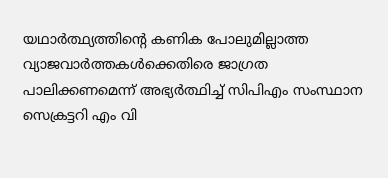യഥാർത്ഥ്യത്തിന്റെ കണിക പോലുമില്ലാത്ത വ്യാജവാർത്തകൾക്കെതിരെ ജാഗ്രത പാലിക്കണമെന്ന് അഭ്യർത്ഥിച്ച് സിപിഎം സംസ്ഥാന സെക്രട്ടറി എം വി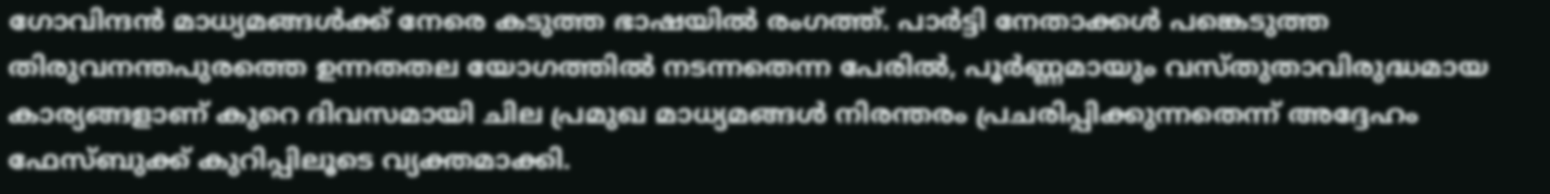ഗോവിന്ദൻ മാധ്യമങ്ങൾക്ക് നേരെ കടുത്ത ഭാഷയിൽ രംഗത്ത്. പാർട്ടി നേതാക്കൾ പങ്കെടുത്ത തിരുവനന്തപുരത്തെ ഉന്നതതല യോഗത്തിൽ നടന്നതെന്ന പേരിൽ, പൂർണ്ണമായും വസ്തുതാവിരുദ്ധമായ കാര്യങ്ങളാണ് കുറെ ദിവസമായി ചില പ്രമുഖ മാധ്യമങ്ങൾ നിരന്തരം പ്രചരിപ്പിക്കുന്നതെന്ന് അദ്ദേഹം ഫേസ്ബുക്ക് കുറിപ്പിലൂടെ വ്യക്തമാക്കി.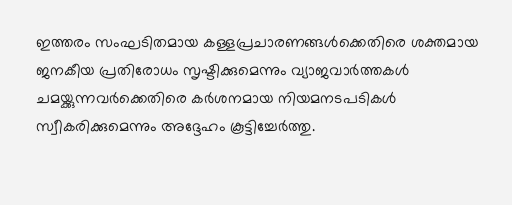ഇത്തരം സംഘടിതമായ കള്ളപ്രചാരണങ്ങൾക്കെതിരെ ശക്തമായ ജനകീയ പ്രതിരോധം സൃഷ്ടിക്കുമെന്നും വ്യാജവാർത്തകൾ ചമയ്ക്കുന്നവർക്കെതിരെ കർശനമായ നിയമനടപടികൾ സ്വീകരിക്കുമെന്നും അദ്ദേഹം കൂട്ടിച്ചേർത്തു.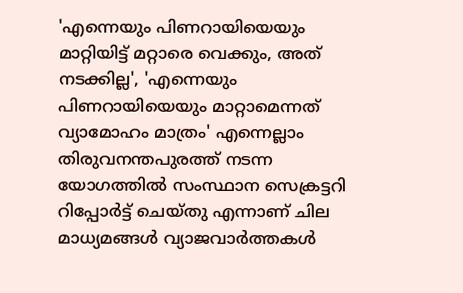'എന്നെയും പിണറായിയെയും മാറ്റിയിട്ട് മറ്റാരെ വെക്കും, അത് നടക്കില്ല', 'എന്നെയും പിണറായിയെയും മാറ്റാമെന്നത് വ്യാമോഹം മാത്രം' എന്നെല്ലാം തിരുവനന്തപുരത്ത് നടന്ന യോഗത്തിൽ സംസ്ഥാന സെക്രട്ടറി റിപ്പോർട്ട് ചെയ്തു എന്നാണ് ചില മാധ്യമങ്ങൾ വ്യാജവാർത്തകൾ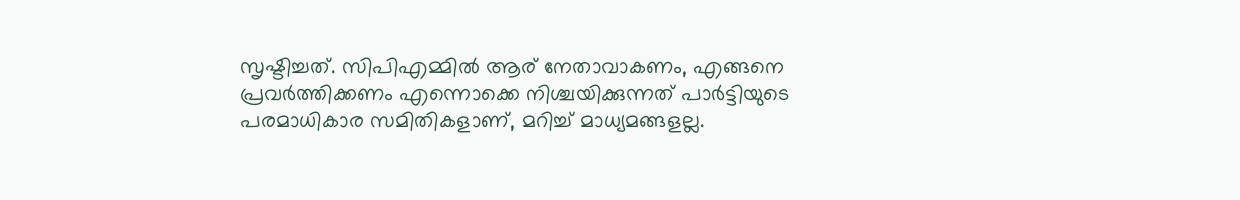സൃഷ്ടിച്ചത്. സിപിഎമ്മിൽ ആര് നേതാവാകണം, എങ്ങനെ പ്രവർത്തിക്കണം എന്നൊക്കെ നിശ്ചയിക്കുന്നത് പാർട്ടിയുടെ പരമാധികാര സമിതികളാണ്, മറിച്ച് മാധ്യമങ്ങളല്ല.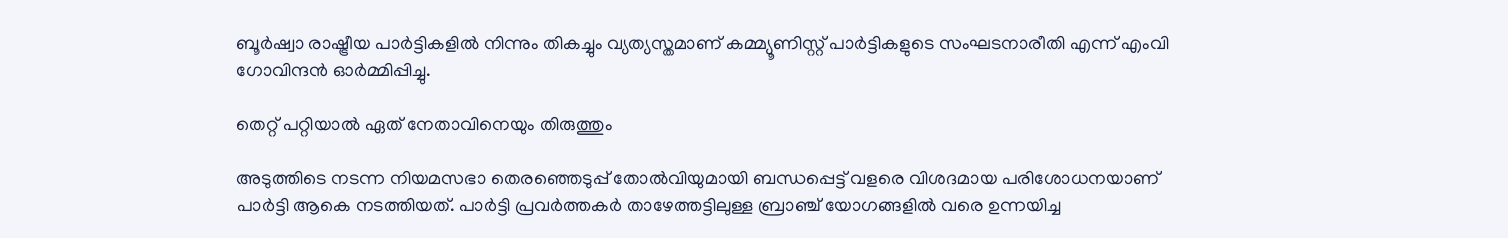ബൂർഷ്വാ രാഷ്ട്രീയ പാർട്ടികളിൽ നിന്നും തികച്ചും വ്യത്യസ്തമാണ് കമ്മ്യൂണിസ്റ്റ് പാർട്ടികളുടെ സംഘടനാരീതി എന്ന് എംവി ഗോവിന്ദൻ ഓർമ്മിപ്പിച്ചു.

തെറ്റ് പറ്റിയാൽ ഏത് നേതാവിനെയും തിരുത്തും

അടുത്തിടെ നടന്ന നിയമസഭാ തെരഞ്ഞെടുപ്പ് തോൽവിയുമായി ബന്ധപ്പെട്ട് വളരെ വിശദമായ പരിശോധനയാണ് പാർട്ടി ആകെ നടത്തിയത്. പാർട്ടി പ്രവർത്തകർ താഴേത്തട്ടിലുള്ള ബ്രാഞ്ച് യോഗങ്ങളിൽ വരെ ഉന്നയിച്ച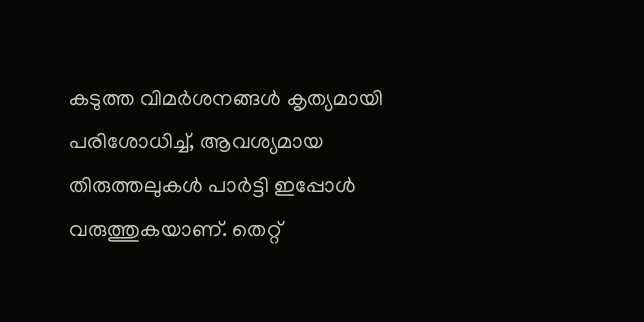കടുത്ത വിമർശനങ്ങൾ കൃത്യമായി പരിശോധിച്ച്, ആവശ്യമായ തിരുത്തലുകൾ പാർട്ടി ഇപ്പോൾ വരുത്തുകയാണ്. തെറ്റ്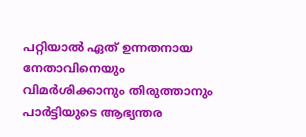പറ്റിയാൽ ഏത് ഉന്നതനായ നേതാവിനെയും വിമർശിക്കാനും തിരുത്താനും പാർട്ടിയുടെ ആഭ്യന്തര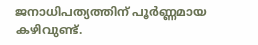ജനാധിപത്യത്തിന് പൂർണ്ണമായ കഴിവുണ്ട്.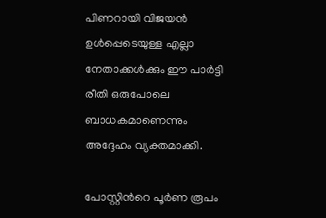പിണറായി വിജയൻ ഉൾപ്പെടെയുള്ള എല്ലാ നേതാക്കൾക്കും ഈ പാർട്ടി രീതി ഒരുപോലെ ബാധകമാണെന്നും അദ്ദേഹം വ്യക്തമാക്കി.

പോസ്റ്റിൻറെ പൂര്‍ണ രൂപം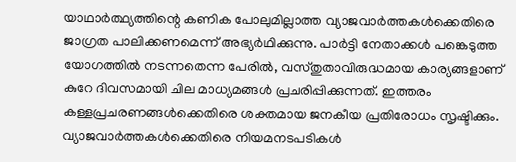യാഥാര്‍ത്ഥ്യത്തിന്റെ കണിക പോലുമില്ലാത്ത വ്യാജവാര്‍ത്തകള്‍ക്കെതിരെ ജാഗ്രത പാലിക്കണമെന്ന്‌ അഭ്യര്‍ഥിക്കുന്നു. പാർട്ടി നേതാക്കള്‍ പങ്കെടുത്ത യോഗത്തില്‍ നടന്നതെന്ന പേരില്‍, വസ്‌തുതാവിരുദ്ധമായ കാര്യങ്ങളാണ്‌ കുറേ ദിവസമായി ചില മാധ്യമങ്ങള്‍ പ്രചരിപ്പിക്കുന്നത്‌. ഇത്തരം കള്ളപ്രചരണങ്ങള്‍ക്കെതിരെ ശക്തമായ ജനകീയ പ്രതിരോധം സൃഷ്ടിക്കും. വ്യാജവാര്‍ത്തകള്‍ക്കെതിരെ നിയമനടപടികള്‍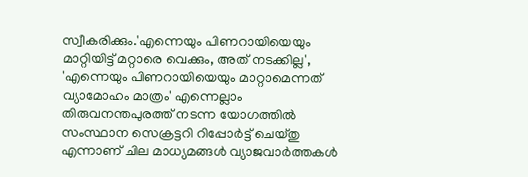സ്വീകരിക്കും.'എന്നെയും പിണറായിയെയും മാറ്റിയിട്ട്‌ മറ്റാരെ വെക്കും, അത്‌ നടക്കില്ല', 'എന്നെയും പിണറായിയെയും മാറ്റാമെന്നത്‌ വ്യാമോഹം മാത്രം' എന്നെല്ലാം തിരുവനന്തപുരത്ത്‌ നടന്ന യോഗത്തില്‍ സംസ്ഥാന സെക്രട്ടറി റിപ്പോര്‍ട്ട്‌ ചെയ്‌തു എന്നാണ്‌ ചില മാധ്യമങ്ങള്‍ വ്യാജവാര്‍ത്തകള്‍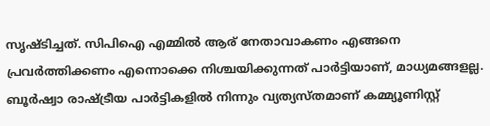സൃഷ്‌ടിച്ചത്‌. സിപിഐ എമ്മില്‍ ആര്‌ നേതാവാകണം എങ്ങനെ പ്രവര്‍ത്തിക്കണം എന്നൊക്കെ നിശ്ചയിക്കുന്നത്‌ പാർട്ടിയാണ്‌, മാധ്യമങ്ങളല്ല. ബൂര്‍ഷ്വാ രാഷ്‌ട്രീയ പാർട്ടികളില്‍ നിന്നും വ്യത്യസ്‌തമാണ്‌ കമ്മ്യൂണിസ്റ്റ്‌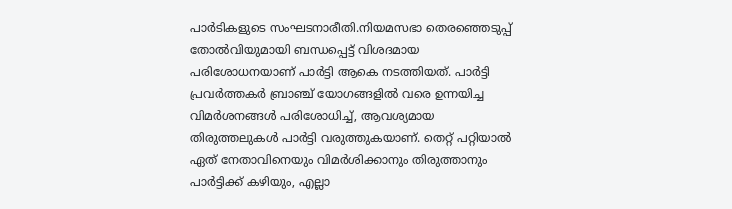പാര്‍ടികളുടെ സംഘടനാരീതി.നിയമസഭാ തെരഞ്ഞെടുപ്പ്‌ തോല്‍വിയുമായി ബന്ധപ്പെട്ട്‌ വിശദമായ പരിശോധനയാണ്‌ പാർട്ടി ആകെ നടത്തിയത്‌. പാർട്ടി പ്രവര്‍ത്തകര്‍ ബ്രാഞ്ച്‌ യോഗങ്ങളില്‍ വരെ ഉന്നയിച്ച വിമര്‍ശനങ്ങള്‍ പരിശോധിച്ച്‌, ആവശ്യമായ തിരുത്തലുകള്‍ പാർട്ടി വരുത്തുകയാണ്‌. തെറ്റ്‌ പറ്റിയാല്‍ ഏത്‌ നേതാവിനെയും വിമര്‍ശിക്കാനും തിരുത്താനും പാർട്ടിക്ക്‌ കഴിയും, എല്ലാ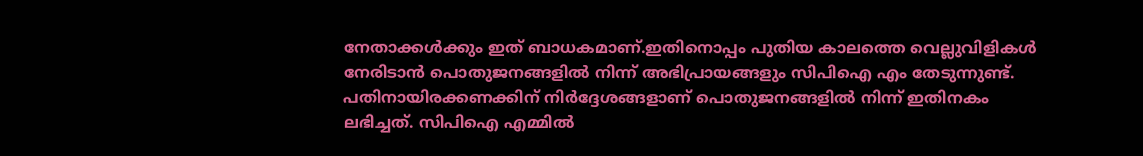നേതാക്കള്‍ക്കും ഇത്‌ ബാധകമാണ്‌.ഇതിനൊപ്പം പുതിയ കാലത്തെ വെല്ലുവിളികള്‍ നേരിടാന്‍ പൊതുജനങ്ങളില്‍ നിന്ന്‌ അഭിപ്രായങ്ങളും സിപിഐ എം തേടുന്നുണ്ട്‌. പതിനായിരക്കണക്കിന്‌ നിര്‍ദ്ദേശങ്ങളാണ്‌ പൊതുജനങ്ങളില്‍ നിന്ന്‌ ഇതിനകം ലഭിച്ചത്‌. സിപിഐ എമ്മില്‍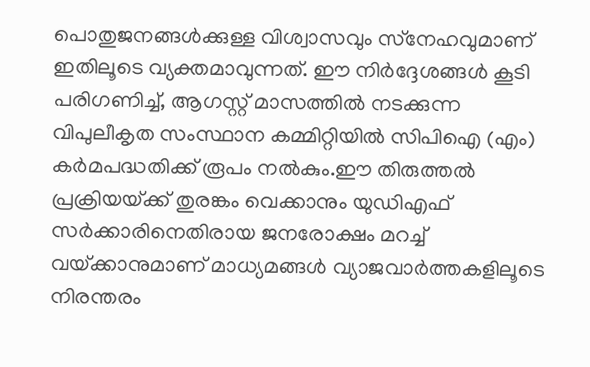പൊതുജനങ്ങള്‍ക്കുള്ള വിശ്വാസവും സ്‌നേഹവുമാണ്‌ ഇതിലൂടെ വ്യക്തമാവുന്നത്‌. ഈ നിര്‍ദ്ദേശങ്ങള്‍ കൂടി പരിഗണിച്ച്‌, ആഗസ്റ്റ് മാസത്തില്‍ നടക്കുന്ന വിപുലീകൃത സംസ്ഥാന കമ്മിറ്റിയില്‍ സിപിഐ (എം) കര്‍മപദ്ധതിക്ക്‌ രൂപം നല്‍കും.ഈ തിരുത്തല്‍ പ്രക്രിയയ്‌ക്ക്‌ തുരങ്കം വെക്കാനും യുഡിഎഫ്‌ സര്‍ക്കാരിനെതിരായ ജനരോക്ഷം മറച്ച്‌ വയ്‌ക്കാനുമാണ്‌ മാധ്യമങ്ങള്‍ വ്യാജവാര്‍ത്തകളിലൂടെ നിരന്തരം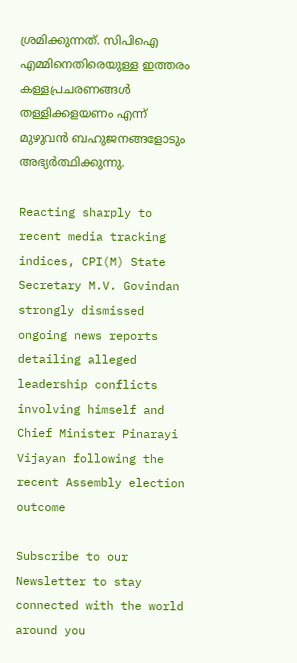ശ്രമിക്കുന്നത്‌. സിപിഐ എമ്മിനെതിരെയുള്ള ഇത്തരം കള്ളപ്രചരണങ്ങള്‍ തള്ളിക്കളയണം എന്ന്‌ മുഴുവന്‍ ബഹുജനങ്ങളോടും അഭ്യര്‍ത്ഥിക്കുന്നു.

Reacting sharply to recent media tracking indices, CPI(M) State Secretary M.V. Govindan strongly dismissed ongoing news reports detailing alleged leadership conflicts involving himself and Chief Minister Pinarayi Vijayan following the recent Assembly election outcome

Subscribe to our Newsletter to stay connected with the world around you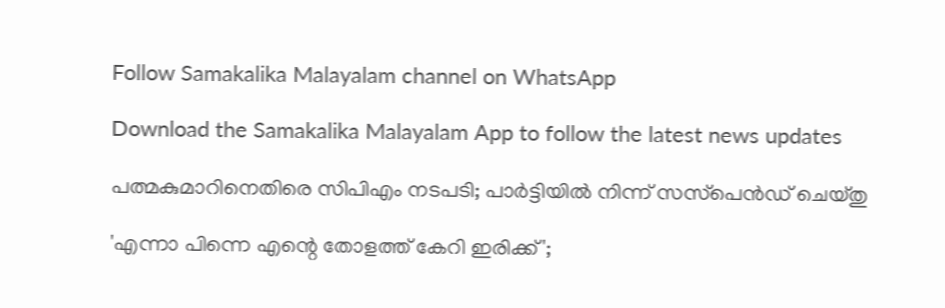Follow Samakalika Malayalam channel on WhatsApp

Download the Samakalika Malayalam App to follow the latest news updates

പത്മകുമാറിനെതിരെ സിപിഎം നടപടി; പാര്‍ട്ടിയില്‍ നിന്ന് സസ്‌പെന്‍ഡ് ചെയ്തു

'എന്നാ പിന്നെ എന്റെ തോളത്ത് കേറി ഇരിക്ക്';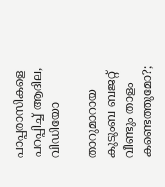പാപ്പരാസികളെ പറപ്പിച്ച് ആദില, വിഡിയോ

താറുമാറായ കുടുംബ ബജറ്റ് വീണ്ടും താളം കണ്ടെത്തുമോ?;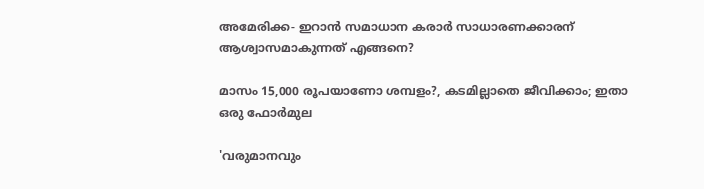അമേരിക്ക- ഇറാന്‍ സമാധാന കരാര്‍ സാധാരണക്കാരന് ആശ്വാസമാകുന്നത് എങ്ങനെ?

മാസം 15,000 രൂപയാണോ ശമ്പളം?, കടമില്ലാതെ ജീവിക്കാം; ഇതാ ഒരു ഫോര്‍മുല

'വരുമാനവും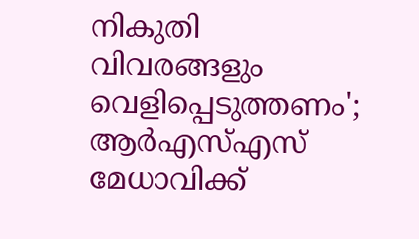നികുതി വിവരങ്ങളും വെളിപ്പെടുത്തണം'; ആർഎസ്എസ് മേധാവിക്ക്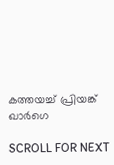കത്തയച്ച് പ്രിയങ്ക് ഖാർഗെ

SCROLL FOR NEXT